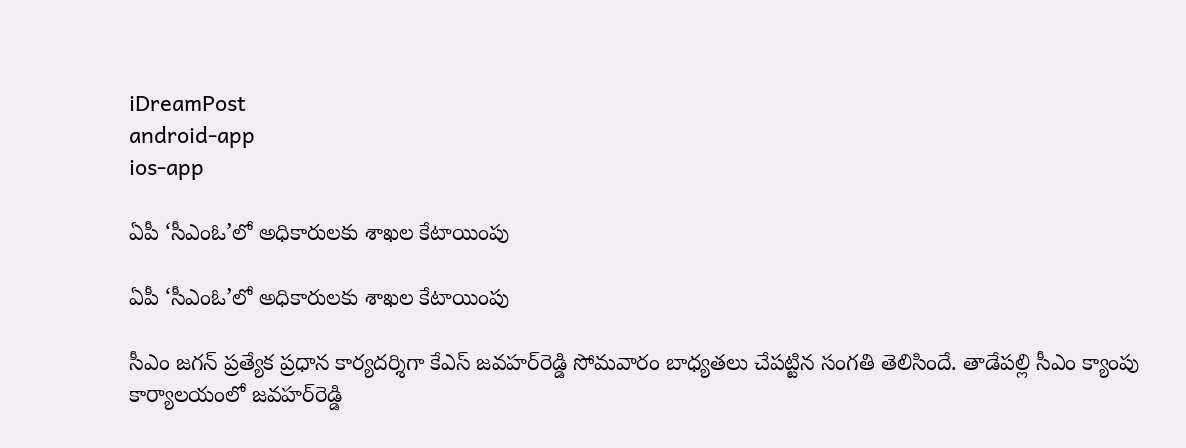iDreamPost
android-app
ios-app

ఏపీ ‘సీఎంఓ’లో అధికారులకు శాఖల కేటాయింపు

ఏపీ ‘సీఎంఓ’లో అధికారులకు శాఖల కేటాయింపు

సీఎం జగన్ ప్రత్యేక ప్రధాన కార్యదర్శిగా కేఎస్ జవహర్‌రెడ్డి సోమవారం బాధ్యతలు చేపట్టిన సంగతి తెలిసిందే. తాడేపల్లి సీఎం క్యాంపు కార్యాలయంలో జవహర్‌రెడ్డి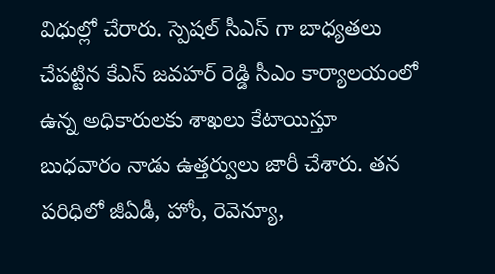విధుల్లో చేరారు. స్పెషల్ సీఎస్ గా బాధ్యతలు చేపట్టిన కేఎస్ జవహర్ రెడ్డి సీఎం కార్యాలయంలో ఉన్న అధికారులకు శాఖలు కేటాయిస్తూ బుధవారం నాడు ఉత్తర్వులు జారీ చేశారు. తన పరిధిలో జీఏడీ, హోం, రెవెన్యూ,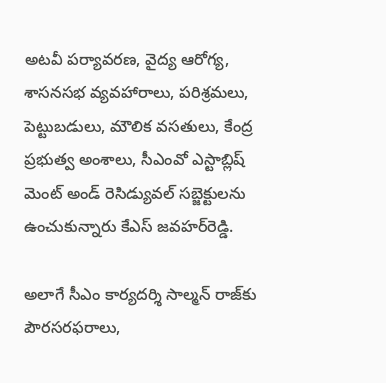అటవీ పర్యావరణ, వైద్య ఆరోగ్య, శాసనసభ వ్యవహారాలు, పరిశ్రమలు, పెట్టుబడులు, మౌలిక వసతులు, కేంద్ర ప్రభుత్వ అంశాలు, సీఎంవో ఎస్టాబ్లిష్ మెంట్ అండ్ రెసిడ్యువల్ సబ్జెక్టులను ఉంచుకున్నారు కేఎస్ జవహర్‌రెడ్డి.

అలాగే సీఎం కార్యదర్శి సాల్మన్ రాజ్‌కు పౌరసరఫరాలు,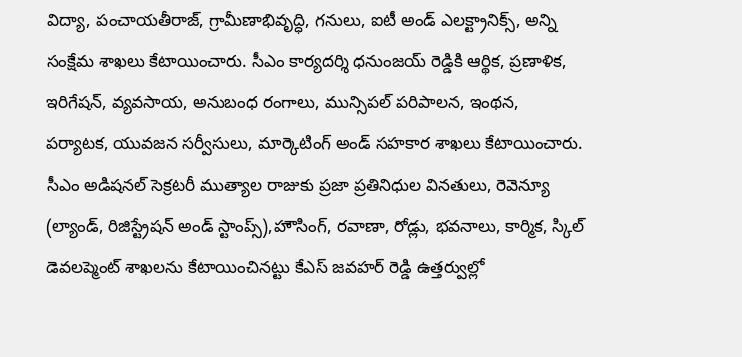విద్యా, పంచాయతీరాజ్, గ్రామీణాభివృద్ధి, గనులు, ఐటీ అండ్ ఎలక్ట్రానిక్స్, అన్ని సంక్షేమ శాఖలు కేటాయించారు. సీఎం కార్యదర్శి ధనుంజయ్ రెడ్డికి ఆర్థిక, ప్రణాళిక, ఇరిగేషన్, వ్యవసాయ, అనుబంధ రంగాలు, మున్సిపల్ పరిపాలన, ఇంథన, పర్యాటక, యువజన సర్వీసులు, మార్కెటింగ్ అండ్ సహకార శాఖలు కేటాయించారు. సీఎం అడిషనల్ సెక్రటరీ ముత్యాల రాజుకు ప్రజా ప్రతినిధుల వినతులు, రెవెన్యూ (ల్యాండ్, రిజిస్ట్రేషన్ అండ్ స్టాంప్స్),హౌసింగ్, రవాణా, రోడ్లు, భవనాలు, కార్మిక, స్కిల్ డెవలప్మెంట్ శాఖలను కేటాయించినట్టు కేఎస్ జవహర్ రెడ్డి ఉత్తర్వుల్లో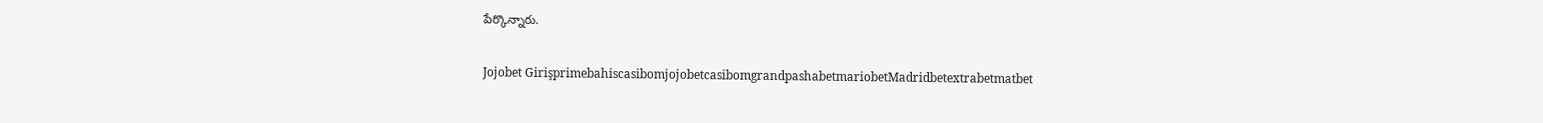పేర్కొన్నారు.

Jojobet GirişprimebahiscasibomjojobetcasibomgrandpashabetmariobetMadridbetextrabetmatbet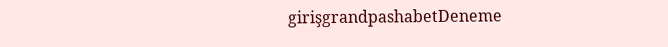girişgrandpashabetDeneme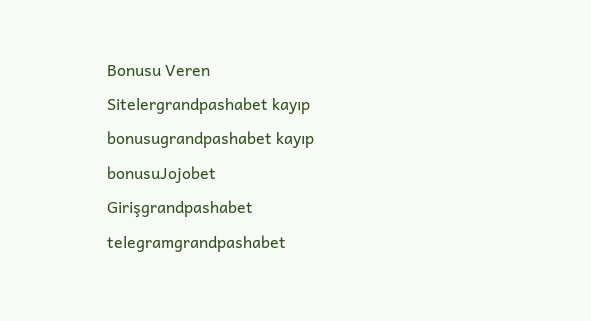Bonusu Veren Sitelergrandpashabet kayıp bonusugrandpashabet kayıp bonusuJojobet Girişgrandpashabet telegramgrandpashabet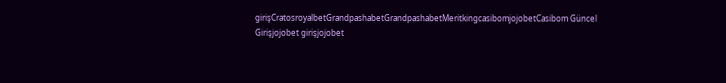girişCratosroyalbetGrandpashabetGrandpashabetMeritkingcasibomjojobetCasibom Güncel Girişjojobet girişjojobet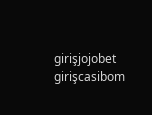girişjojobet girişcasibom